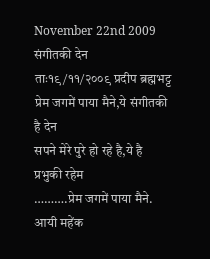November 22nd 2009
संगीतकी देन
ताः१९/११/२००९ प्रदीप ब्रह्मभट्ट
प्रेम जगमें पाया मैने,ये संगीतकी है देन
सपने मेरे पुरे हो रहे है,ये है प्रभुकी रहेम
……….प्रेम जगमें पाया मैने.
आयी महेंक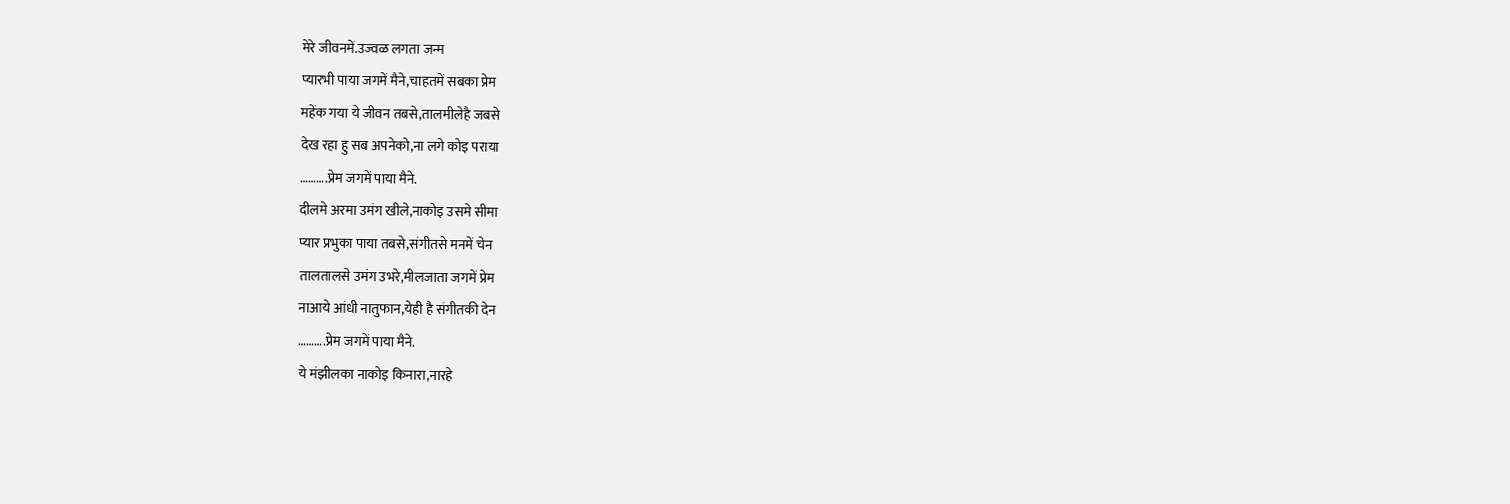मेरे जीवनमें.उज्वळ लगता जन्म
प्यारभी पाया जगमें मैने,चाहतमें सबका प्रेम
महेंक गया ये जीवन तबसे,तालमीलेहै जबसे
देख रहा हु सब अपनेको,ना लगे कोइ पराया
……….प्रेम जगमें पाया मैने.
दीलमे अरमा उमंग खीले,नाकोइ उसमे सीमा
प्यार प्रभुका पाया तबसे,संगीतसे मनमें चेन
तालतालसे उमंग उभरे,मीलजाता जगमें प्रेम
नाआये आंधी नातुफान,येही है संगीतकी देन
……….प्रेम जगमें पाया मैने.
ये मंझीलका नाकोइ किनारा,नारहे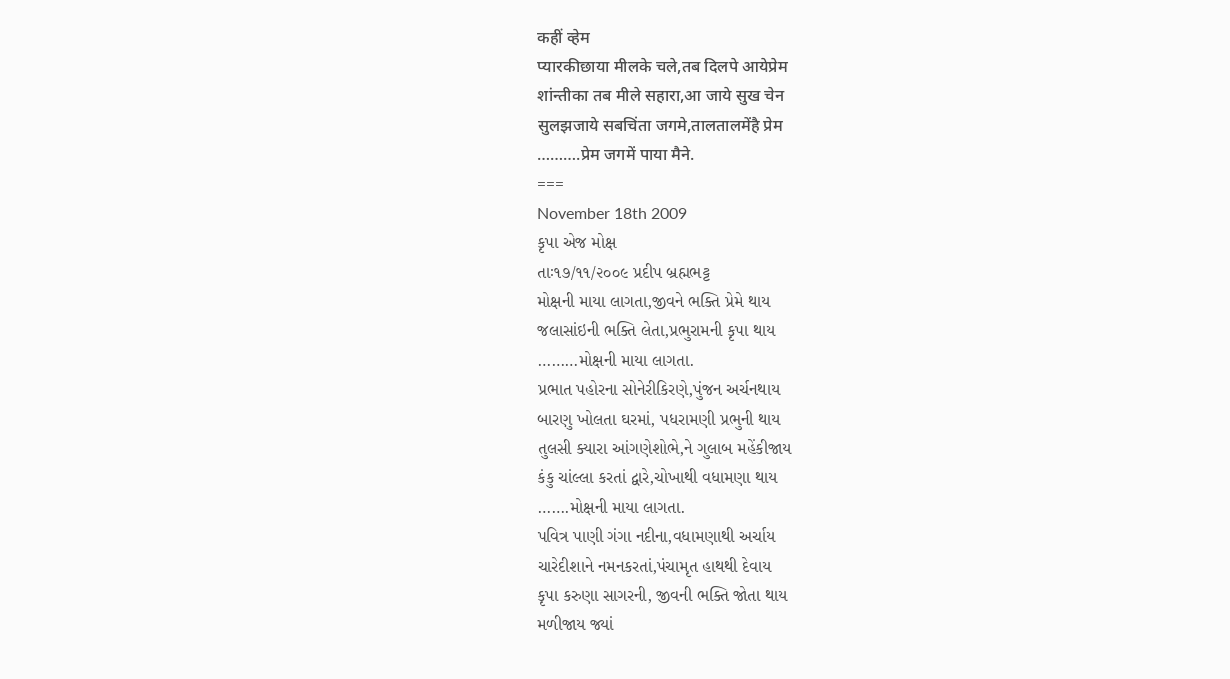कहीं व्हेम
प्यारकीछाया मीलके चले,तब दिलपे आयेप्रेम
शांन्तीका तब मीले सहारा,आ जाये सुख चेन
सुलझजाये सबचिंता जगमे,तालतालमेंहै प्रेम
……….प्रेम जगमें पाया मैने.
===
November 18th 2009
કૃપા એજ મોક્ષ
તાઃ૧૭/૧૧/૨૦૦૯ પ્રદીપ બ્રહ્મભટ્ટ
મોક્ષની માયા લાગતા,જીવને ભક્તિ પ્રેમે થાય
જલાસાંઇની ભક્તિ લેતા,પ્રભુરામની કૃપા થાય
………મોક્ષની માયા લાગતા.
પ્રભાત પહોરના સોનેરીકિરણે,પુંજન અર્ચનથાય
બારણુ ખોલતા ઘરમાં, પધરામણી પ્રભુની થાય
તુલસી ક્યારા આંગણેશોભે,ને ગુલાબ મહેંકીજાય
કંકુ ચાંલ્લા કરતાં દ્વારે,ચોખાથી વધામણા થાય
…….મોક્ષની માયા લાગતા.
પવિત્ર પાણી ગંગા નદીના,વધામણાથી અર્ચાય
ચારેદીશાને નમનકરતાં,પંચામૃત હાથથી દેવાય
કૃપા કરુણા સાગરની, જીવની ભક્તિ જોતા થાય
મળીજાય જ્યાં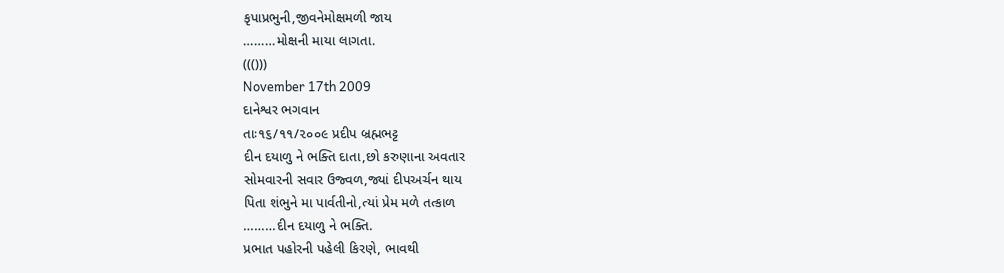કૃપાપ્રભુની,જીવનેમોક્ષમળી જાય
………મોક્ષની માયા લાગતા.
((()))
November 17th 2009
દાનેશ્વર ભગવાન
તાઃ૧૬/૧૧/૨૦૦૯ પ્રદીપ બ્રહ્મભટ્ટ
દીન દયાળુ ને ભક્તિ દાતા,છો કરુણાના અવતાર
સોમવારની સવાર ઉજ્વળ,જ્યાં દીપઅર્ચન થાય
પિતા શંભુને મા પાર્વતીનો,ત્યાં પ્રેમ મળે તત્કાળ
………દીન દયાળુ ને ભક્તિ.
પ્રભાત પહોરની પહેલી કિરણે, ભાવથી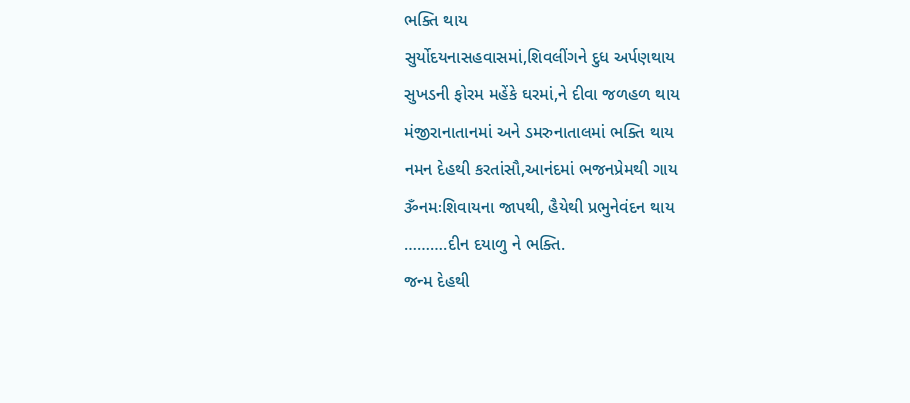ભક્તિ થાય
સુર્યોદયનાસહવાસમાં,શિવલીંગને દુધ અર્પણથાય
સુખડની ફોરમ મહેંકે ઘરમાં,ને દીવા જળહળ થાય
મંજીરાનાતાનમાં અને ડમરુનાતાલમાં ભક્તિ થાય
નમન દેહથી કરતાંસૌ,આનંદમાં ભજનપ્રેમથી ગાય
ૐનમઃશિવાયના જાપથી, હૈયેથી પ્રભુનેવંદન થાય
……….દીન દયાળુ ને ભક્તિ.
જન્મ દેહથી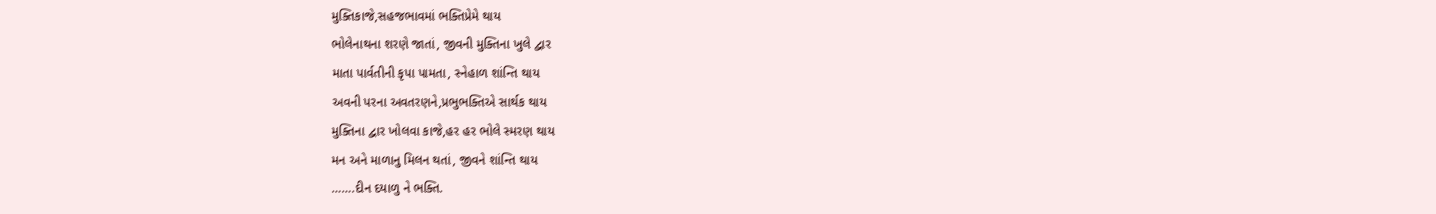મુક્તિકાજે,સહજભાવમાં ભક્તિપ્રેમે થાય
ભોલેનાથના શરણે જાતાં, જીવની મુક્તિના ખુલે દ્વાર
માતા પાર્વતીની કૃપા પામતા, સ્નેહાળ શાંન્તિ થાય
અવની પરના અવતરણને,પ્રભુભક્તિએ સાર્થક થાય
મુક્તિના દ્વાર ખોલવા કાજે,હર હર ભોલે સ્મરણ થાય
મન અને માળાનુ મિલન થતાં, જીવને શાંન્તિ થાય
…….દીન દયાળુ ને ભક્તિ.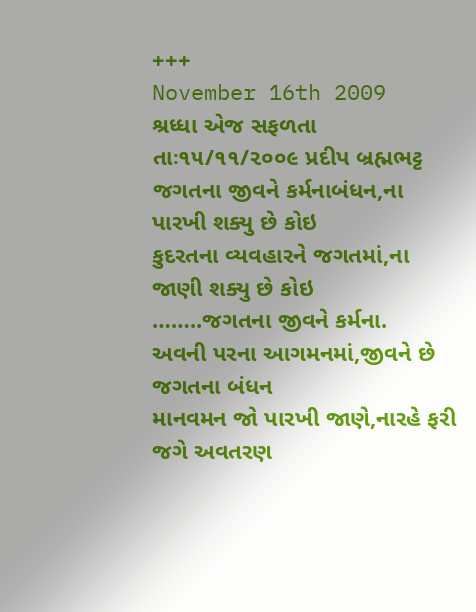+++
November 16th 2009
શ્રધ્ધા એજ સફળતા
તાઃ૧૫/૧૧/૨૦૦૯ પ્રદીપ બ્રહ્મભટ્ટ
જગતના જીવને કર્મનાબંધન,ના પારખી શક્યુ છે કોઇ
કુદરતના વ્યવહારને જગતમાં,ના જાણી શક્યુ છે કોઇ
……..જગતના જીવને કર્મના.
અવની પરના આગમનમાં,જીવને છે જગતના બંધન
માનવમન જો પારખી જાણે,નારહે ફરી જગે અવતરણ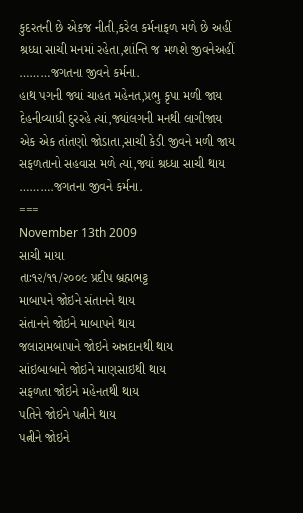કુદરતની છે એકજ નીતી,કરેલ કર્મનાફળ મળે છે અહીં
શ્રધ્ધા સાચી મનમાં રહેતા,શાંન્તિ જ મળશે જીવનેઅહીં
………જગતના જીવને કર્મના.
હાથ પગની જ્યાં ચાહત મહેનત,પ્રભુ કૃપા મળી જાય
દેહનીવ્યાધી દુરરહે ત્યાં,જ્યાંલગની મનથી લાગીજાય
એક એક તાંતણો જોડાતા,સાચી કેડી જીવને મળી જાય
સફળતાનો સહવાસ મળે ત્યાં,જ્યાં શ્રધ્ધા સાચી થાય
……….જગતના જીવને કર્મના.
===
November 13th 2009
સાચી માયા
તાઃ૧૨/૧૧/૨૦૦૯ પ્રદીપ બ્રહ્મભટ્ટ
માબાપને જોઇને સંતાનને થાય
સંતાનને જોઇને માબાપને થાય
જલારામબાપાને જોઇને અન્નદાનથી થાય
સાંઇબાબાને જોઇને માણસાઇથી થાય
સફળતા જોઇને મહેનતથી થાય
પતિને જોઇને પત્નીને થાય
પત્નીને જોઇને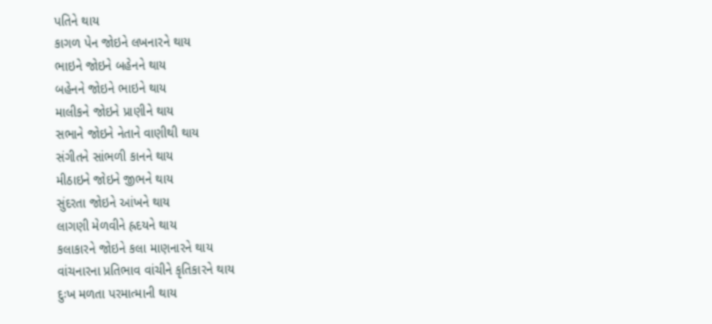પતિને થાય
કાગળ પેન જોઇને લખનારને થાય
ભાઇને જોઇને બહેનને થાય
બહેનને જોઇને ભાઇને થાય
માલીકને જોઇને પ્રાણીને થાય
સભાને જોઇને નેતાને વાણીથી થાય
સંગીતને સાંભળી કાનને થાય
મીઠાઇને જોઇને જીભને થાય
સુંદરતા જોઇને આંખને થાય
લાગણી મેળવીને હ્રદયને થાય
કલાકારને જોઇને કલા માણનારને થાય
વાંચનારના પ્રતિભાવ વાંચીને કૃતિકારને થાય
દુઃખ મળતા પરમાત્માની થાય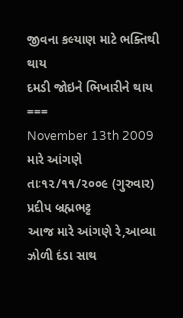જીવના કલ્યાણ માટે ભક્તિથી થાય
દમડી જોઇને ભિખારીને થાય
===
November 13th 2009
મારે આંગણે
તાઃ૧૨/૧૧/૨૦૦૯ (ગુરુવાર) પ્રદીપ બ્રહ્મભટ્ટ
આજ મારે આંગણે રે,આવ્યા ઝોળી દંડા સાથ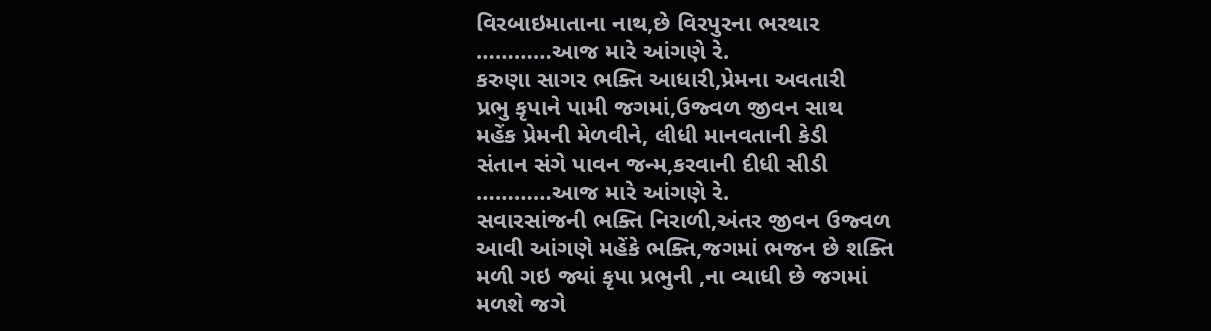વિરબાઇમાતાના નાથ,છે વિરપુરના ભરથાર
…………આજ મારે આંગણે રે.
કરુણા સાગર ભક્તિ આધારી,પ્રેમના અવતારી
પ્રભુ કૃપાને પામી જગમાં,ઉજ્વળ જીવન સાથ
મહેંક પ્રેમની મેળવીને, લીધી માનવતાની કેડી
સંતાન સંગે પાવન જન્મ,કરવાની દીધી સીડી
…………આજ મારે આંગણે રે.
સવારસાંજની ભક્તિ નિરાળી,અંતર જીવન ઉજ્વળ
આવી આંગણે મહેંકે ભક્તિ,જગમાં ભજન છે શક્તિ
મળી ગઇ જ્યાં કૃપા પ્રભુની ,ના વ્યાધી છે જગમાં
મળશે જગે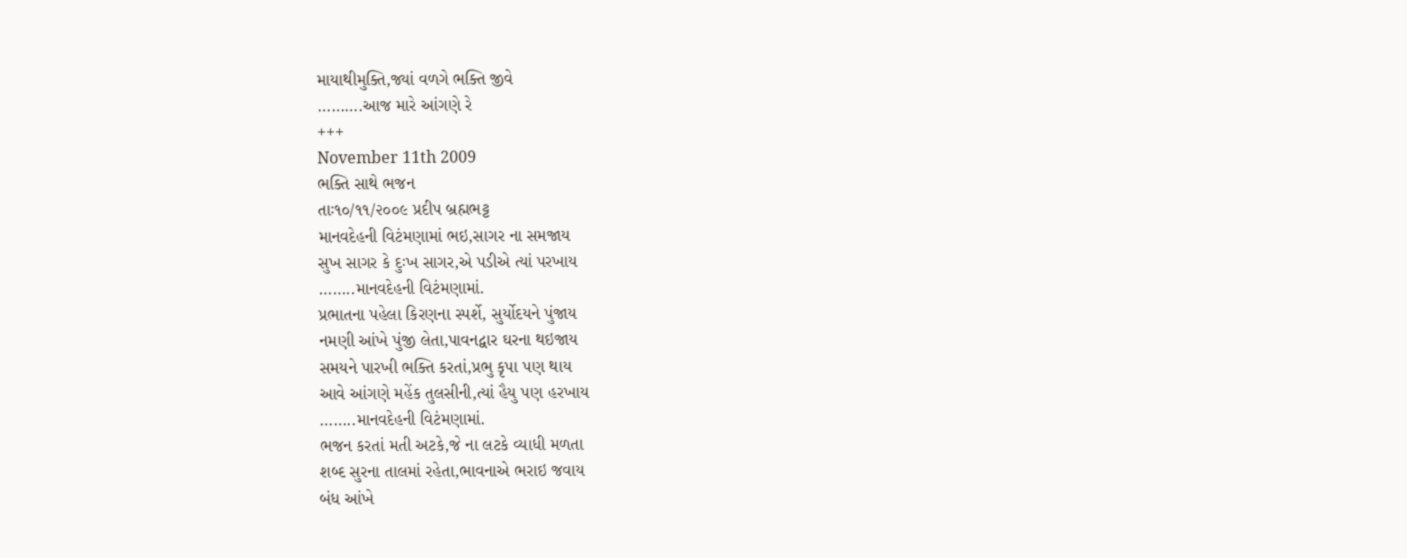માયાથીમુક્તિ,જ્યાં વળગે ભક્તિ જીવે
……….આજ મારે આંગણે રે
+++
November 11th 2009
ભક્તિ સાથે ભજન
તાઃ૧૦/૧૧/૨૦૦૯ પ્રદીપ બ્રહ્મભટ્ટ
માનવદેહની વિટંમણામાં ભઇ,સાગર ના સમજાય
સુખ સાગર કે દુઃખ સાગર,એ પડીએ ત્યાં પરખાય
……..માનવદેહની વિટંમણામાં.
પ્રભાતના પહેલા કિરણના સ્પર્શે, સુર્યોદયને પુંજાય
નમણી આંખે પુંજી લેતા,પાવનદ્વાર ઘરના થઇજાય
સમયને પારખી ભક્તિ કરતાં,પ્રભુ કૃપા પણ થાય
આવે આંગણે મહેંક તુલસીની,ત્યાં હૈયુ પણ હરખાય
……..માનવદેહની વિટંમણામાં.
ભજન કરતાં મતી અટકે,જે ના લટકે વ્યાધી મળતા
શબ્દ સુરના તાલમાં રહેતા,ભાવનાએ ભરાઇ જવાય
બંધ આંખે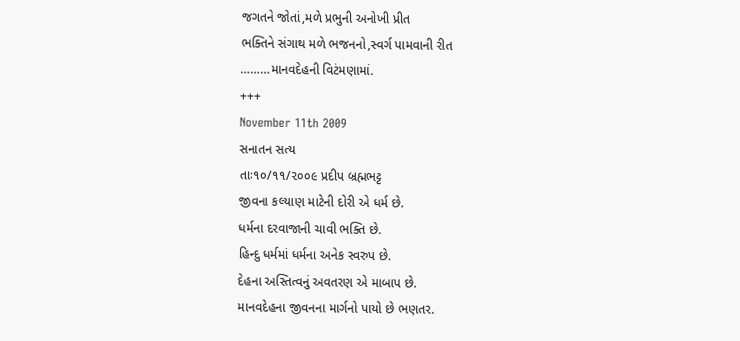જગતને જોતાં,મળે પ્રભુની અનોખી પ્રીત
ભક્તિને સંગાથ મળે ભજનનો,સ્વર્ગ પામવાની રીત
………માનવદેહની વિટંમણામાં.
+++
November 11th 2009
સનાતન સત્ય
તાઃ૧૦/૧૧/૨૦૦૯ પ્રદીપ બ્રહ્મભટ્ટ
જીવના કલ્યાણ માટેની દોરી એ ધર્મ છે.
ધર્મના દરવાજાની ચાવી ભક્તિ છે.
હિન્દુ ધર્મમાં ધર્મના અનેક સ્વરુપ છે.
દેહના અસ્તિત્વનું અવતરણ એ માબાપ છે.
માનવદેહના જીવનના માર્ગનો પાયો છે ભણતર.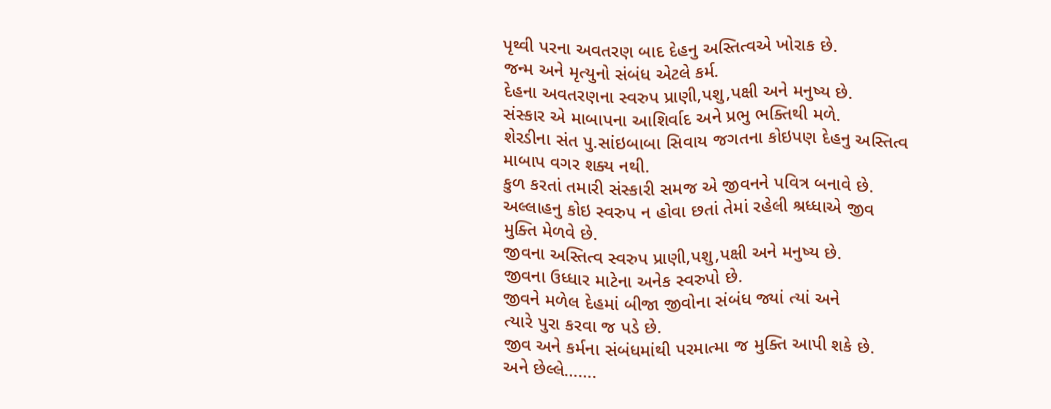પૃથ્વી પરના અવતરણ બાદ દેહનુ અસ્તિત્વએ ખોરાક છે.
જન્મ અને મૃત્યુનો સંબંધ એટલે કર્મ.
દેહના અવતરણના સ્વરુપ પ્રાણી,પશુ,પક્ષી અને મનુષ્ય છે.
સંસ્કાર એ માબાપના આશિર્વાદ અને પ્રભુ ભક્તિથી મળે.
શેરડીના સંત પુ.સાંઇબાબા સિવાય જગતના કોઇપણ દેહનુ અસ્તિત્વ
માબાપ વગર શક્ય નથી.
કુળ કરતાં તમારી સંસ્કારી સમજ એ જીવનને પવિત્ર બનાવે છે.
અલ્લાહનુ કોઇ સ્વરુપ ન હોવા છતાં તેમાં રહેલી શ્રધ્ધાએ જીવ
મુક્તિ મેળવે છે.
જીવના અસ્તિત્વ સ્વરુપ પ્રાણી,પશુ,પક્ષી અને મનુષ્ય છે.
જીવના ઉધ્ધાર માટેના અનેક સ્વરુપો છે.
જીવને મળેલ દેહમાં બીજા જીવોના સંબંધ જ્યાં ત્યાં અને
ત્યારે પુરા કરવા જ પડે છે.
જીવ અને કર્મના સંબંધમાંથી પરમાત્મા જ મુક્તિ આપી શકે છે.
અને છેલ્લે…….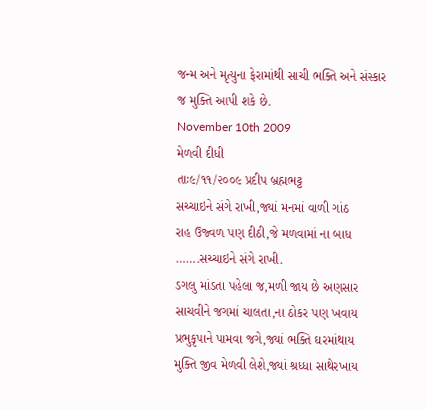જન્મ અને મૃત્યુના ફેરામાંથી સાચી ભક્તિ અને સંસ્કાર
જ મુક્તિ આપી શકે છે.
November 10th 2009
મેળવી દીધી
તાઃ૯/૧૧/૨૦૦૯ પ્રદીપ બ્રહ્મભટ્ટ
સચ્ચાઇને સંગે રાખી,જ્યાં મનમાં વાળી ગાંઠ
રાહ ઉજ્વળ પણ દીઠી,જે મળવામાં ના બાધ
…….સચ્ચાઇને સંગે રાખી.
ડગલુ માંડતા પહેલા જ,મળી જાય છે અણસાર
સાચવીને જગમાં ચાલતા,ના ઠોકર પણ ખવાય
પ્રભુકૃપાને પામવા જગે,જ્યાં ભક્તિ ઘરમાંથાય
મુક્તિ જીવ મેળવી લેશે,જ્યાં શ્રધ્ધા સાથેરખાય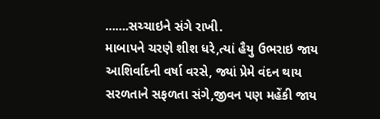…….સચ્ચાઇને સંગે રાખી.
માબાપને ચરણે શીશ ધરે,ત્યાં હૈયુ ઉભરાઇ જાય
આશિર્વાદની વર્ષા વરસે, જ્યાં પ્રેમે વંદન થાય
સરળતાને સફળતા સંગે,જીવન પણ મહેંકી જાય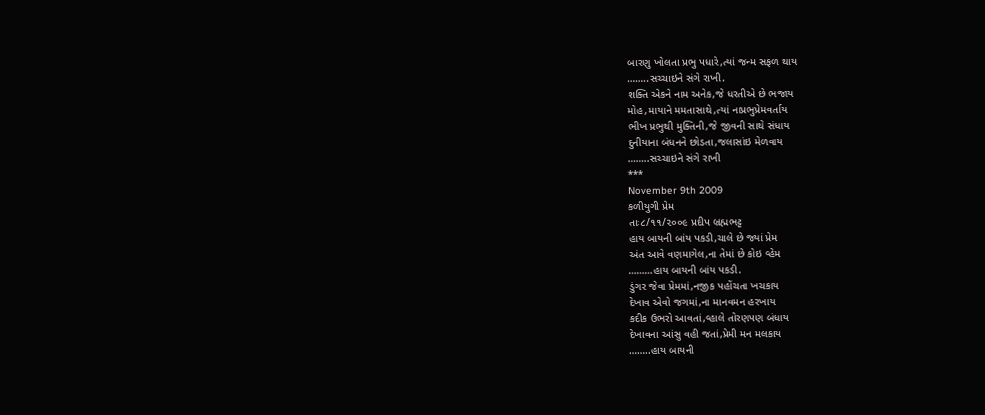બારણુ ખોલતા પ્રભુ પધારે,ત્યાં જન્મ સફળ થાય
……..સચ્ચાઇને સંગે રાખી.
શક્તિ એકને નામ અનેક,જે ધરતીએ છે ભજાય
મોહ,માયાને મમતાસાથે,ત્યાં નાપ્રભુપ્રેમવર્તાય
ભીખ પ્રભુથી મુક્તિની,જે જીવની સાથે સંધાય
દુનીયાના બંધનને છોડતા,જલાસાંઇ મેળવાય
……..સચ્ચાઇને સંગે રાખી
***
November 9th 2009
કળીયુગી પ્રેમ
તાઃ૮/૧૧/૨૦૦૯ પ્રદીપ બ્રહ્મભટ્ટ
હાય બાયની બાંય પકડી,ચાલે છે જ્યાં પ્રેમ
અંત આવે વણમાગેલ,ના તેમાં છે કોઇ વ્હેમ
………હાય બાયની બાંય પકડી.
ડુંગર જેવા પ્રેમમાં,નજીક પહોંચતા ખચકાય
દેખાવ એવો જગમાં,ના માનવમન હરખાય
કદીક ઉભરો આવતાં,વ્હાલે તોરણપણ બંધાય
દેખાવના આંસુ વહી જતાં,પ્રેમી મન મલકાય
……..હાય બાયની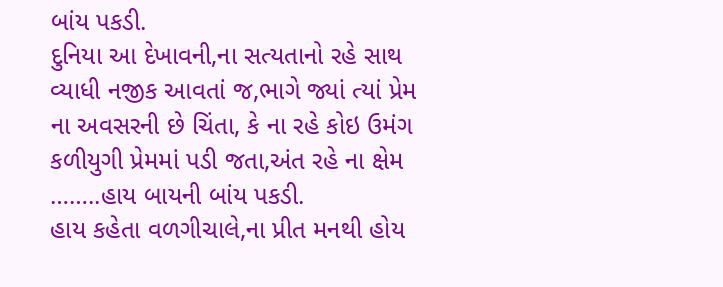બાંય પકડી.
દુનિયા આ દેખાવની,ના સત્યતાનો રહે સાથ
વ્યાધી નજીક આવતાં જ,ભાગે જ્યાં ત્યાં પ્રેમ
ના અવસરની છે ચિંતા, કે ના રહે કોઇ ઉમંગ
કળીયુગી પ્રેમમાં પડી જતા,અંત રહે ના ક્ષેમ
……..હાય બાયની બાંય પકડી.
હાય કહેતા વળગીચાલે,ના પ્રીત મનથી હોય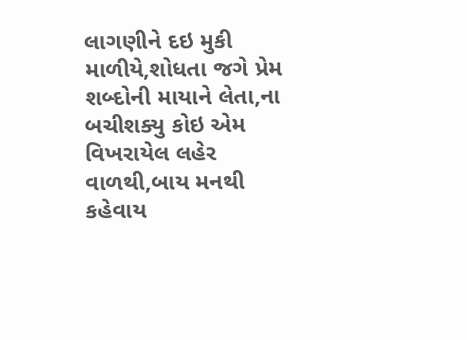લાગણીને દઇ મુકી માળીયે,શોધતા જગે પ્રેમ
શબ્દોની માયાને લેતા,ના બચીશક્યુ કોઇ એમ
વિખરાયેલ લહેર વાળથી,બાય મનથી કહેવાય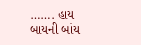……. હાય બાયની બાંય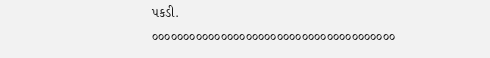પકડી.
૦૦૦૦૦૦૦૦૦૦૦૦૦૦૦૦૦૦૦૦૦૦૦૦૦૦૦૦૦૦૦૦૦૦૦૦૦૦૦